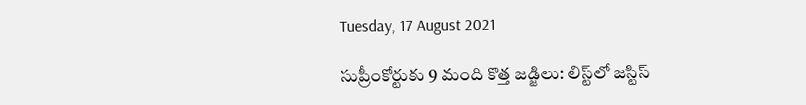Tuesday, 17 August 2021

సుప్రీంకోర్టుకు 9 మంది కొత్త జడ్జిలు: లిస్ట్‌లో జస్టిస్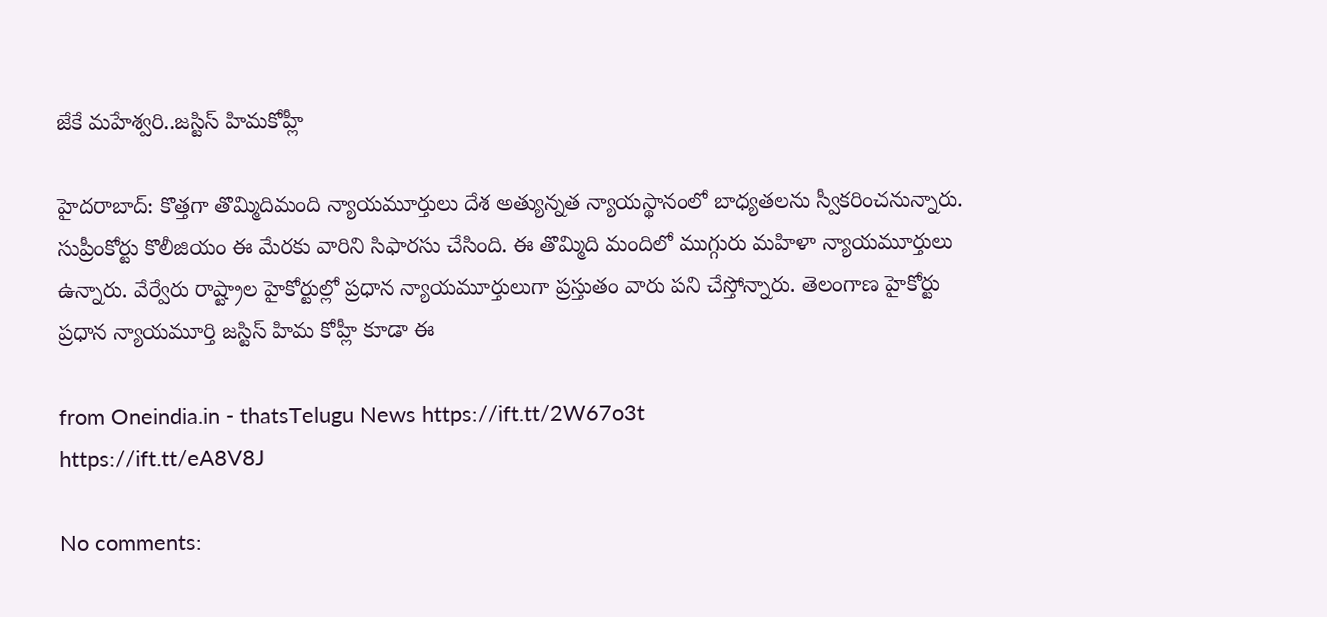జేకే మహేశ్వరి..జస్టిస్ హిమకోహ్లీ

హైదరాబాద్: కొత్తగా తొమ్మిదిమంది న్యాయమూర్తులు దేశ అత్యున్నత న్యాయస్థానంలో బాధ్యతలను స్వీకరించనున్నారు. సుప్రీంకోర్టు కొలీజియం ఈ మేరకు వారిని సిఫారసు చేసింది. ఈ తొమ్మిది మందిలో ముగ్గురు మహిళా న్యాయమూర్తులు ఉన్నారు. వేర్వేరు రాష్ట్రాల హైకోర్టుల్లో ప్రధాన న్యాయమూర్తులుగా ప్రస్తుతం వారు పని చేస్తోన్నారు. తెలంగాణ హైకోర్టు ప్రధాన న్యాయమూర్తి జస్టిస్ హిమ కోహ్లీ కూడా ఈ

from Oneindia.in - thatsTelugu News https://ift.tt/2W67o3t
https://ift.tt/eA8V8J

No comments: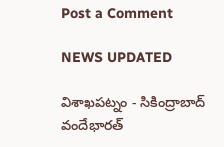Post a Comment

NEWS UPDATED

విశాఖపట్నం - సికింద్రాబాద్ వందేభారత్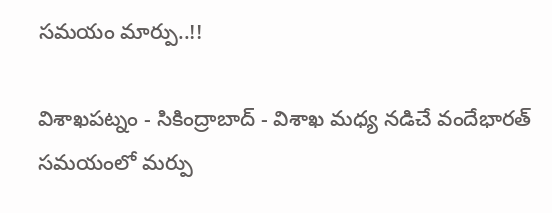సమయం మార్పు..!!

విశాఖపట్నం - సికింద్రాబాద్ - విశాఖ మధ్య నడిచే వందేభారత్ సమయంలో మర్పు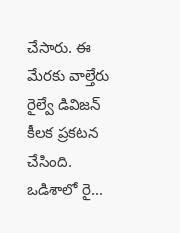చేసారు. ఈ మేరకు వాల్తేరు రైల్వే డివిజన్ కీలక ప్రకటన చేసింది. ఒడిశాలో రై...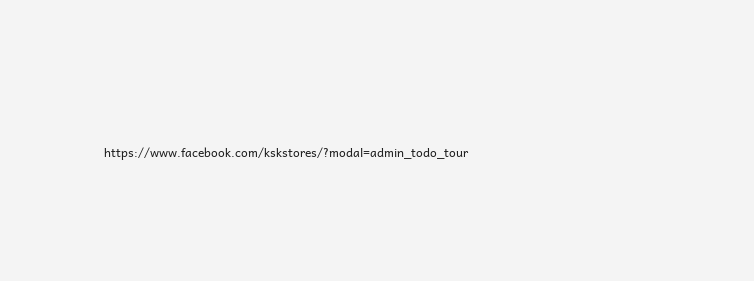https://www.facebook.com/kskstores/?modal=admin_todo_tour